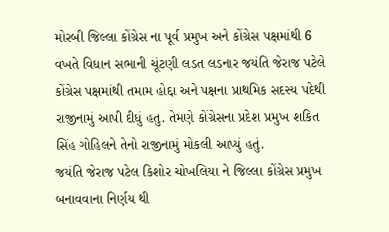મોરબી જિલ્લા કોંગ્રેસ ના પૂર્વ પ્રમુખ અને કોંગ્રેસ પક્ષમાંથી 6 વખતે વિધાન સભાની ચૂંટણી લડત લડનાર જયંતિ જેરાજ પટેલે કોંગ્રેસ પક્ષમાંથી તમામ હોદ્દા અને પક્ષના પ્રાથમિક સદસ્ય પદેથી રાજીનામું આપી દીધું હતુ. તેમણે કોંગ્રેસના પ્રદેશ પ્રમુખ શકિત સિંહ ગોહિલને તેનો રાજીનામું મોકલી આપ્યું હતું.
જયંતિ જેરાજ પટેલ કિશોર ચોખલિયા ને જિલ્લા કોંગ્રેસ પ્રમુખ બનાવવાના નિર્ણય થી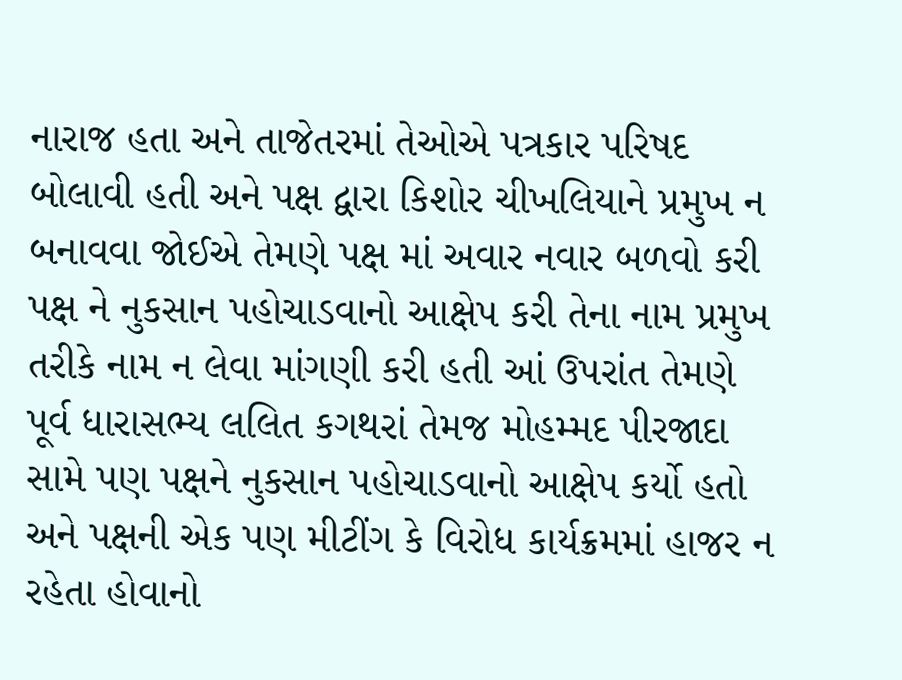નારાજ હતા અને તાજેતરમાં તેઓએ પત્રકાર પરિષદ બોલાવી હતી અને પક્ષ દ્વારા કિશોર ચીખલિયાને પ્રમુખ ન બનાવવા જોઈએ તેમણે પક્ષ માં અવાર નવાર બળવો કરી પક્ષ ને નુકસાન પહોચાડવાનો આક્ષેપ કરી તેના નામ પ્રમુખ તરીકે નામ ન લેવા માંગણી કરી હતી આં ઉપરાંત તેમણે પૂર્વ ધારાસભ્ય લલિત કગથરાં તેમજ મોહમ્મદ પીરજાદા સામે પણ પક્ષને નુકસાન પહોચાડવાનો આક્ષેપ કર્યો હતો અને પક્ષની એક પણ મીટીંગ કે વિરોધ કાર્યક્રમમાં હાજર ન રહેતા હોવાનો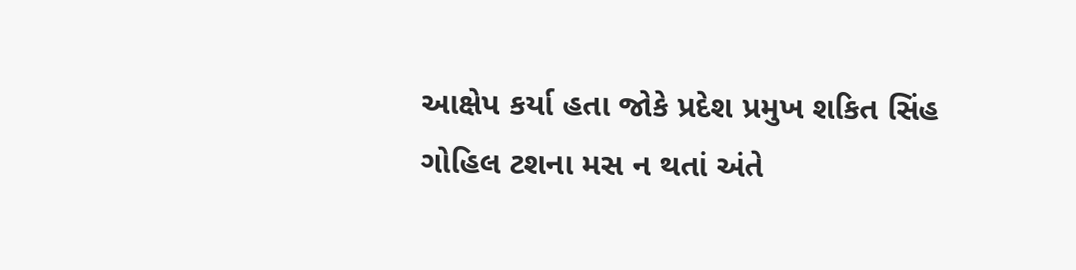આક્ષેપ કર્યા હતા જોકે પ્રદેશ પ્રમુખ શકિત સિંહ ગોહિલ ટશના મસ ન થતાં અંતે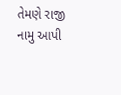તેમણે રાજી નામુ આપી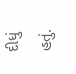દીધું હતું.